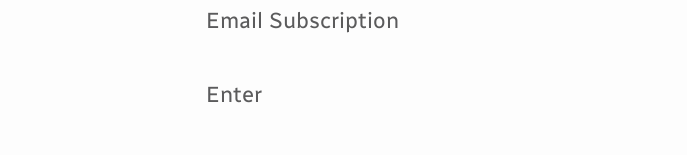Email Subscription

Enter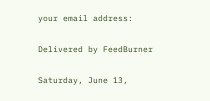your email address:

Delivered by FeedBurner

Saturday, June 13,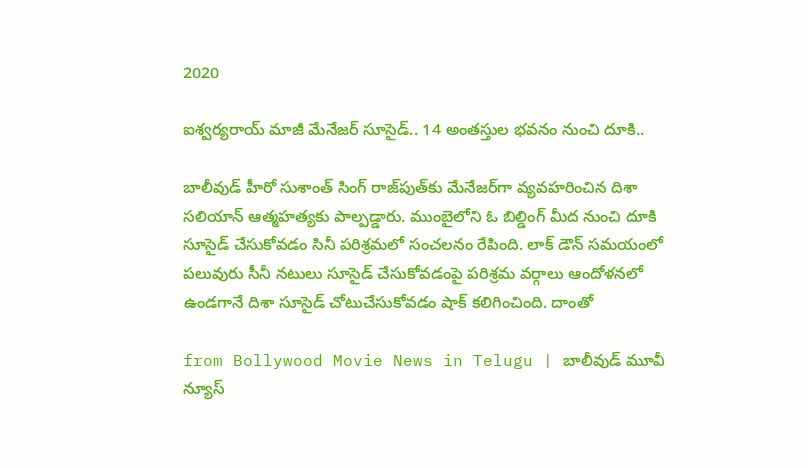2020

ఐశ్వర్యరాయ్ మాజీ మేనేజర్ సూసైడ్.. 14 అంతస్తుల భవనం నుంచి దూకి..

బాలీవుడ్ హీరో సుశాంత్ సింగ్ రాజ్‌పుత్‌కు మేనేజర్‌గా వ్యవహరించిన దిశా సలియాన్ ఆత్మహత్యకు పాల్పడ్డారు. ముంబైలోని ఓ బిల్డింగ్ మీద నుంచి దూకి సూసైడ్ చేసుకోవడం సినీ పరిశ్రమలో సంచలనం రేపింది. లాక్ డౌన్ సమయంలో పలువురు సీనీ నటులు సూసైడ్ చేసుకోవడంపై పరిశ్రమ వర్గాలు ఆందోళనలో ఉండగానే దిశా సూసైడ్ చోటుచేసుకోవడం షాక్ కలిగించింది. దాంతో

from Bollywood Movie News in Telugu | బాలీవుడ్ మూవీ న్యూస్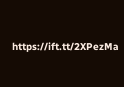https://ift.tt/2XPezMa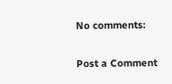No comments:

Post a Comment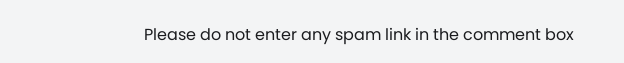Please do not enter any spam link in the comment box